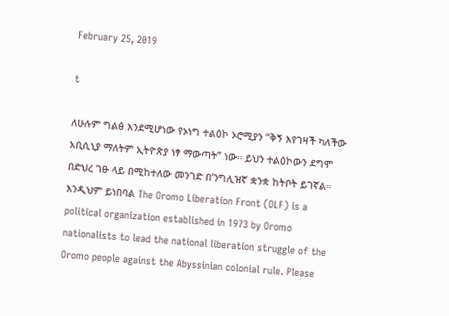February 25, 2019

t

ለሁሉም ግልፅ እንደሚሆነው የኦነግ ተልዕኮ ኦሮሚያን “ቅኝ እየገዛች ካለችው አቢሲኒያ ማለትም ኢትዮጵያ ነፃ ማውጣት” ነው። ይህን ተልዕኮውን ደግሞ በድህረ ገፁ ላይ በሚከተለው መንገድ በ’ንግሊዝኛ ቋንቋ ከትቦት ይገኛል። እንዲህም ይነበባል The Oromo Liberation Front (OLF) is a political organization established in 1973 by Oromo nationalists to lead the national liberation struggle of the Oromo people against the Abyssinian colonial rule. Please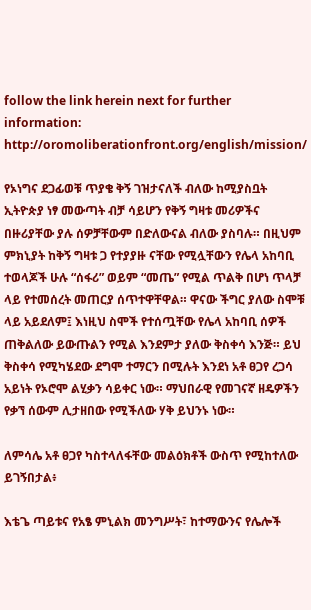follow the link herein next for further information: http://oromoliberationfront.org/english/mission/

የኦነግና ደጋፊወቹ ጥያቄ ቅኝ ገዝታናለች ብለው ከሚያስቧት ኢትዮጵያ ነፃ መውጣት ብቻ ሳይሆን የቅኝ ግዛቱ መሪዎችና በዙሪያቸው ያሉ ሰዎቻቸውም በድለውናል ብለው ያስባሉ። በዚህም ምክኒያት ከቅኝ ግዛቱ ጋ የተያያዙ ናቸው የሚሏቸውን የሌላ አከባቢ ተወላጆች ሁሉ “ሰፋሪ” ወይም “መጤ” የሚል ጥልቅ በሆነ ጥላቻ ላይ የተመሰረት መጠርያ ሰጥተዋቸዋል። ዋናው ችግር ያለው ስሞቹ ላይ አይደለም፤ እነዚህ ስሞች የተሰጧቸው የሌላ አከባቢ ሰዎች ጠቅልለው ይውጡልን የሚል እንደምታ ያለው ቅስቀሳ እንጅ። ይህ ቅስቀሳ የሚካሄደው ደግሞ ተማርን በሚሉት እንደነ አቶ ፀጋየ ረጋሳ አይነት የኦሮሞ ልሂቃን ሳይቀር ነው። ማህበራዊ የመገናኛ ዘዴዎችን የቃኘ ሰውም ሊታዘበው የሚችለው ሃቅ ይህንኑ ነው።

ለምሳሌ አቶ ፀጋየ ካስተላለፋቸው መልዕክቶች ውስጥ የሚከተለው ይገኝበታል፥

እቴጌ ጣይቱና የአፄ ምኒልክ መንግሥት፣ ከተማውንና የሌሎች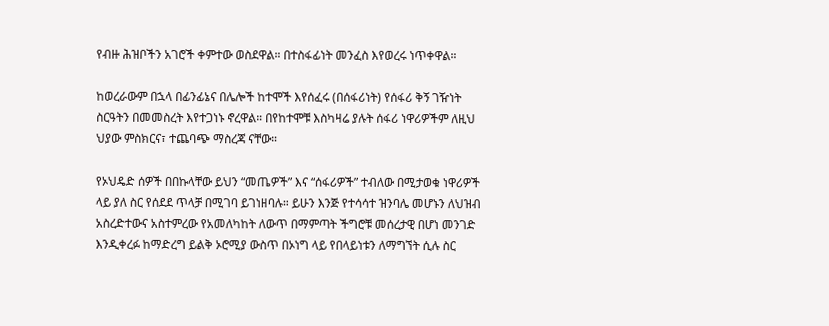የብዙ ሕዝቦችን አገሮች ቀምተው ወስደዋል። በተስፋፊነት መንፈስ እየወረሩ ነጥቀዋል።

ከወረራውም በኋላ በፊንፊኔና በሌሎች ከተሞች እየሰፈሩ (በሰፋሪነት) የሰፋሪ ቅኝ ገዥነት ስርዓትን በመመስረት እየተጋነኑ ኖረዋል። በየከተሞቹ እስካዛሬ ያሉት ሰፋሪ ነዋሪዎችም ለዚህ ህያው ምስክርና፣ ተጨባጭ ማስረጃ ናቸው።

የኦህዴድ ሰዎች በበኩላቸው ይህን “መጤዎች” እና “ሰፋሪዎች” ተብለው በሚታወቁ ነዋሪዎች ላይ ያለ ስር የሰደደ ጥላቻ በሚገባ ይገነዘባሉ። ይሁን እንጅ የተሳሳተ ዝንባሌ መሆኑን ለህዝብ አስረድተውና አስተምረው የአመለካከት ለውጥ በማምጣት ችግሮቹ መሰረታዊ በሆነ መንገድ እንዲቀረፉ ከማድረግ ይልቅ ኦሮሚያ ውስጥ በኦነግ ላይ የበላይነቱን ለማግኘት ሲሉ ስር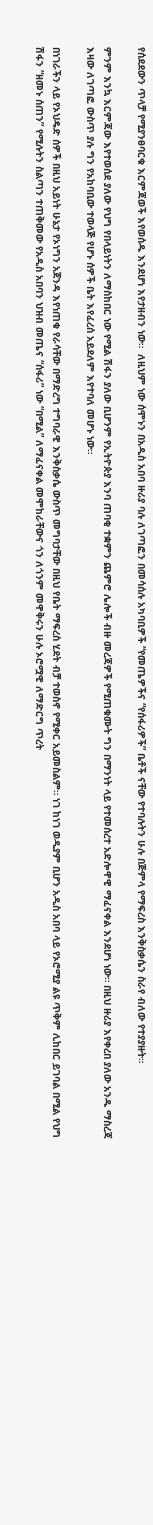የሰደደውን ጥላቻ የሚያንፀባርቁ እርምጃወች እየወሰዱ እንደሆነ እየታዘብን ነው።  ለዚህም ነው ሰሞኑን በአዲስ አበባ ዙሪያ ባሉ ለገጣፎን በመሳሰሉ አካባቢዎች “የመጤዎችና “የሰፋሪዎች” ቤቶች ናቸው የተባሉትን ሁሉ በጅምላ የማፍረስ እንቅስቃሴን ስራየ ብለው የተያያዙት።

ምንም እንኳ እርምጃው እየተወሰደ ያለው የህግ የበላይነትን ለማስከበር ነው የሚል ሽፋን ያለው ቢሆንም የኢትዮጵያ እንባ ጠባቂ ተቋምን ጨምሮ ሌሎች ብዙ መረጃዎች የሚጠቁሙት ግን በማንነት ላይ የተመሰረተ አድሎዋዊ ማፈናቀል እንደሆነ ነው። በዚህ ዙሪያ እየቀረበ ያለው አንዱ ማስረጃ  እዛው ለገጣፎ ውስጥ ያሉ ግን የአከባቢው ተወላጅ የሆኑ ሰዎች ቤት እየፈረሰ አይደለም እየተባለ መሆኑ ነው።

በነገራችን ላይ የኦህዴድ ሰዎች በዚህ አይነት ሁኔታ የኦነግን አጀንዳ እየነጠቁ የራሳቸው በማድረግ ተግባራዊ እንቅስቃሴ ውስጥ መግባታቸው በዚህ የቤት ማፍረስ ሂደት ብቻ ተወስኖ የሚቀር አይመስልም። ነገ ከነገ ወዲያም ቢሆን አዲስ አበባ ላይ የኦሮሚያ ልዩ ጥቅም ሊከበር ይገባል በሚል የህግ ሽፋን “ዘመኑ ሰጠን” የሚሉትን ስልጣን ተጠቅመው የአዲስ አበባን ህዝብ መጤና “ሰፋሪ” ነው “በሚል” ለማፈናቀል መሞከራቸውና ጎን ለጎንም መዋቅሩን ሁሉ ኦሮሟዊ ለማድርግ ጥረት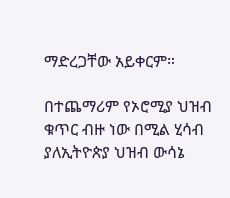ማድረጋቸው አይቀርም።

በተጨማሪም የኦሮሚያ ህዝብ ቁጥር ብዙ ነው በሚል ሂሳብ ያለኢትዮጵያ ህዝብ ውሳኔ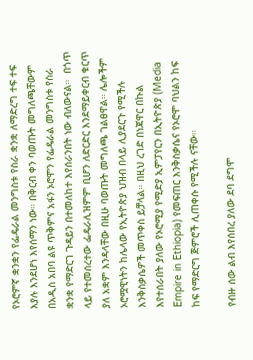የኦሮምኛ ቋንቋን የፌዴራል መንግስቱ የስራ ቋንቋ ለማድረግ ተፍ ተፍ እያሉ እንደሆነ እየሰማን ነው። በቅርብ ቀን ባወጡት መግለጫቸውም በአዲስ አበባ ልዩ ጥቅምና አፋን ኦሮሞን የፌዴራል መንግስቱ የስራ ቋንቋ የማድርገ ጉዳይን በተመለከተ እየሰራንበት ነው ብለውናል።  በጎጥ ላይ የተመሰረተው ፌዴራሊዝምም ቢሆን ለድርድር እንደማይቀርብ ቁርጥ ያለ አቋም እንዳላቸው በዚሁ ባወጡት መግለጫ ገልፀዋል። ሌሎችም ኦሮሟዊነትን ከሌላው የኢትዮጵያ ህዝብ በላይ ሊያደርጉ የሚችሉ እንቅስቃሴዎች መጥቀስ ይቻላል። በዚህ ረገድ በነጃዋር በኩል እየተሰራበት ያለው የኦሮሚያ የሚድያ ኢምፓየርን በኢትዮጵያ (Media Empire in Ethiopia) የመፍጠር እንቅስቃሴና የኦሮሞ ባህልን ከፍ ከፍ የማድርግ ጅምሮች ሊጠቀሱ የሚችሉ ናቸው።

የብዙ ሰው ልብ እየሰበረ ያለው ደባ ደግሞ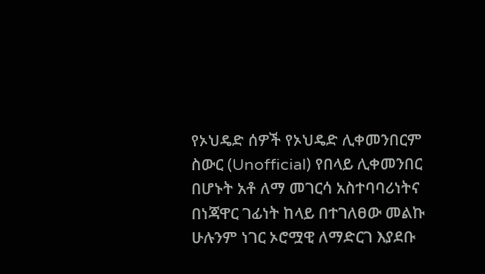የኦህዴድ ሰዎች የኦህዴድ ሊቀመንበርም ስውር (Unofficial) የበላይ ሊቀመንበር በሆኑት አቶ ለማ መገርሳ አስተባባሪነትና በነጃዋር ገፊነት ከላይ በተገለፀው መልኩ ሁሉንም ነገር ኦሮሟዊ ለማድርገ እያደቡ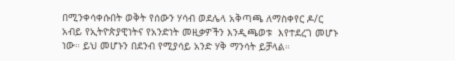በሚንቀሳቀሱበት ወቅት የሰውን ሃሳብ ወደሌላ አቅጣጫ ለማስቀየር ዶ/ር አብይ የኢትዮጵያዊነትና የአንድነት መዚቃዎችን እንዲጫወቱ  እየተደረገ መሆኑ ነው። ይህ መሆኑን በደንብ የሚያሳይ አንድ ሃቅ ማንሳት ይቻላል።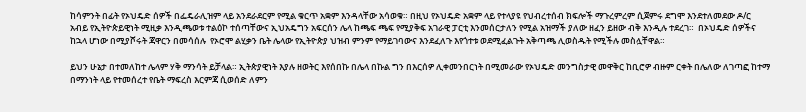ከሳምንት በፊት የኦህዴድ ሰዎች በፌዴራሊዝም ላይ አንደራደርም የሚል ቁርጥ አቋም እንዳላቸው አሳወቁ። በዚህ የኦህዴድ አቋም ላይ የተላያዩ የህብረተሰብ ክፍሎች ማጉረምረም ሲጀምሩ ደግሞ እንደተለመደው ዶ/ር አብይ የኢትዮጵይዊነት ሚዚቃ እንዲጫወቱ ተልዕኮ ተሰጣቸውና ኢህአዴግን አፍርሰን ሌላ ከጫፍ ጫፍ የሚያቅፍ አገራዊ ፓርቲ እንመሰርታለን የሚል አዝማች ያለው ዘፈን ይዘው ብቅ እንዲሉ ተደረገ።  በኦህዴድ ሰዎችና ከኋላ ሆነው በሚያሾሩት ጃዋርን በመሳሰሉ  የኦሮሞ ልሂቃን ቤት ሌላው የኢትዮጵያ ህዝብ ምንም የማይገባውና እንደፈለጉ እየጎተቱ ወደሚፈልጉት አቅጣጫ ሊወስዱት የሚችሉ መስሏቸዋል።

ይህን ሁኔታ በተመለከተ ሌላም ሃቅ ማንሳት ይቻላል። ኢትጵያዊነት እያሉ ዘወትር እየሰበኩ በሌላ በኩል ግን በእርሰዎ ሊቀመንበርነት በሚመራው የኦህዴድ መንግስታዊ መዋቅር ከቢሮዎ ብዙም ርቀት በሌለው ለገጣፎ ከተማ በማንነት ላይ የተመሰረተ የቤት ማፍረስ እርምጃ ሲወሰድ ለምን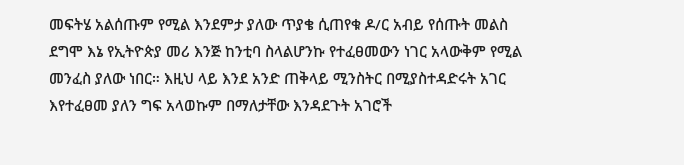መፍትሄ አልሰጡም የሚል እንደምታ ያለው ጥያቄ ሲጠየቁ ዶ/ር አብይ የሰጡት መልስ ደግሞ እኔ የኢትዮጵያ መሪ እንጅ ከንቲባ ስላልሆንኩ የተፈፀመውን ነገር አላውቅም የሚል መንፈስ ያለው ነበር። እዚህ ላይ እንደ አንድ ጠቅላይ ሚንስትር በሚያስተዳድሩት አገር እየተፈፀመ ያለን ግፍ አላወኩም በማለታቸው እንዳደጉት አገሮች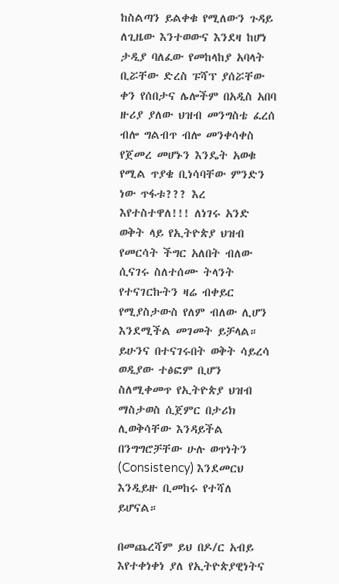ከስልጣን ይልቀቁ የሚለውን ጉዳይ ለጊዜው እንተወውና እንደዛ ከሆነ ታዲያ ባለፈው የመከላከያ አባላት ቢሯቸው ድረስ ፑሻፕ ያሰሯቸው ቀን የሰበታና ሌሎችም በአዲስ አበባ ዙሪያ ያለው ህዝብ መንግስቴ ፈረሰ ብሎ ግልብጥ ብሎ መንቀሳቀስ የጀመረ መሆኑን እንዴት አወቁ የሚል ጥያቄ ቢነሳባቸው ምንድን ነው ጥፋቱ??? እረ እየተስተዋለ!!! ለነገሩ አንድ ወቅት ላይ የኢትዮጵያ ህዝብ የመርሳት ችግር አለበት ብለው ሲናገሩ ስለተሰሙ ትላንት የተናገርኩትን ዛሬ ብቀይር የሚያስታውስ የለም ብለው ሊሆን እንደሚችል መገመት ይቻላል። ይሁንና በተናገሩበት ወቅት ሳይረሳ ወዲያው ተፅፎም ቢሆን ስለሚቀመጥ የኢትዮጵያ ህዝብ ማስታወስ ሲጀምር በታሪክ ሊወቅሳቸው እንዳይችል በንግግሮቻቸው ሁሉ ወጥነትን (Consistency) እንደመርህ እንዲይዙ ቢመከሩ የተሻለ ይሆናል።

በመጨረሻም ይህ በዶ/ር አብይ እየተቀነቀነ ያለ የኢትዮጵያዊነትና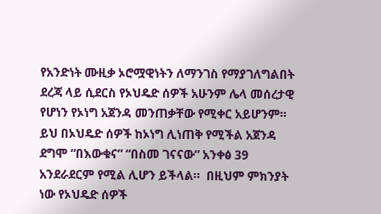የአንድነት ሙዚቃ ኦሮሟዊነትን ለማንገስ የማያገለግልበት ደረጃ ላይ ሲደርስ የኦህዴድ ሰዎች አሁንም ሌላ መሰረታዊ የሆነን የኦነግ አጀንዳ መንጠቃቸው የሚቀር አይሆንም። ይህ በኦህዴድ ሰዎች ከኦነግ ሊነጠቅ የሚችል አጀንዳ ደግሞ “በእውቁና” “በስመ ገናናው” አንቀፅ 39 አንደራደርም የሚል ሊሆን ይችላል።  በዚህም ምክንያት ነው የኦህዴድ ሰዎች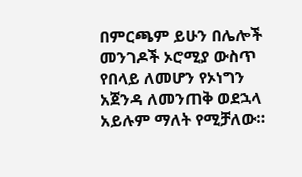በምርጫም ይሁን በሌሎች መንገዶች ኦሮሚያ ውስጥ የበላይ ለመሆን የኦነግን አጀንዳ ለመንጠቅ ወደኋላ አይሉም ማለት የሚቻለው።